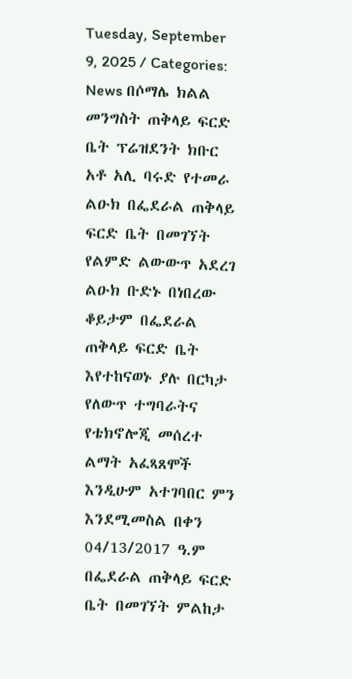Tuesday, September 9, 2025 / Categories: News በሶማሌ ክልል መንግስት ጠቅላይ ፍርድ ቤት ፕሬዝደንት ክቡር አቶ አሊ ባሩድ የተመራ ልዑክ በፌደራል ጠቅላይ ፍርድ ቤት በመገኘት የልምድ ልውውጥ አደረገ ልዑክ ቡድኑ በነበረው ቆይታም በፌደራል ጠቅላይ ፍርድ ቤት እየተከናወኑ ያሉ በርካታ የለውጥ ተግባራትና የቴክኖሎጂ መሰረተ ልማት አፈጻጸሞች እንዲሁም አተገባበር ምን እንደሚመስል በቀን 04/13/2017 ዓ.ም በፌደራል ጠቅላይ ፍርድ ቤት በመገኘት ምልከታ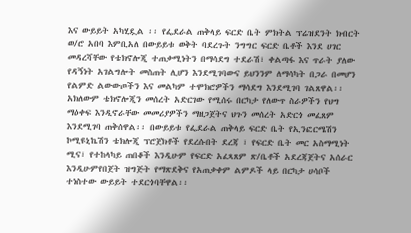እና ውይይት አካሂዷል ፡፡ የፌደራል ጠቅላይ ፍርድ ቤት ምክትል ፕሬዝደንት ክብርት ወ/ሮ አበባ እምቢአለ በውይይቱ ወቅት ባደረጉት ንግግር ፍርድ ቤቶች እንደ ሀገር መዳረሻቸው የቴክኖሎጂ ተጠቃሚነትን በማሳደግ ተደራሽ፣ ቀልጣፋ እና ጥራት ያለው የዳኝነት አገልግሎት መስጠት ሊሆን እንደሚገባውና ይህንንም ለማሳካት በጋራ በመሆን የልምድ ልውውጦችን እና መልካም ተሞክሮዎችን ማሳደግ እንደሚገባ ገልጸዋል፡፡ አክለውም ቴክኖሎጂን መሰረት አድርገው የሚሰሩ በርካታ የለውጥ ስራዎችን የህግ ማዕቀፍ እንዲኖራቸው መመሪያዎችን ማዘጋጀትና ህጉን መሰረት አድርጎ መፈጸም እንደሚገባ ጠቅሰዋል፡፡ በውይይቱ የፌደራል ጠቅላይ ፍርድ ቤት የኢንፎርሜሽን ኮሚዩኒኬሽን ቴክሎጂ ፕሮጀክቶች የደረሱበት ደረጃ ፣ የፍርድ ቤት መር አስማሚነት ሚና፣ የተከላካይ ጠበቆች እንዲሁም የፍርድ አፈጻጸም ጽ/ቤቶች አደረጃጀትና አሰራር እንዲሁምየበጀት ዝግጅት የማጽደቅና የአጠቃቀም ልምዶች ላይ በርካታ ሀሳቦች ተነስተው ውይይት ተደርጎባቸዋል፡፡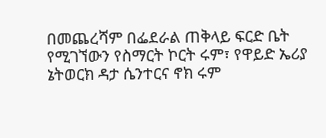በመጨረሻም በፌደራል ጠቅላይ ፍርድ ቤት የሚገኘውን የስማርት ኮርት ሩም፣ የዋይድ ኤሪያ ኔትወርክ ዳታ ሴንተርና ኖክ ሩም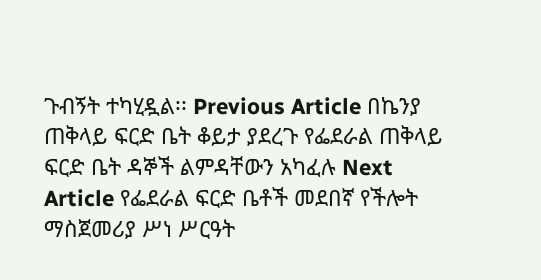ጉብኝት ተካሂዷል፡፡ Previous Article በኬንያ ጠቅላይ ፍርድ ቤት ቆይታ ያደረጉ የፌደራል ጠቅላይ ፍርድ ቤት ዳኞች ልምዳቸውን አካፈሉ Next Article የፌደራል ፍርድ ቤቶች መደበኛ የችሎት ማስጀመሪያ ሥነ ሥርዓት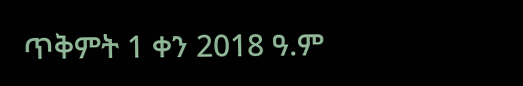ጥቅምት 1 ቀን 2018 ዓ.ም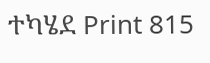ተካሄደ Print 815